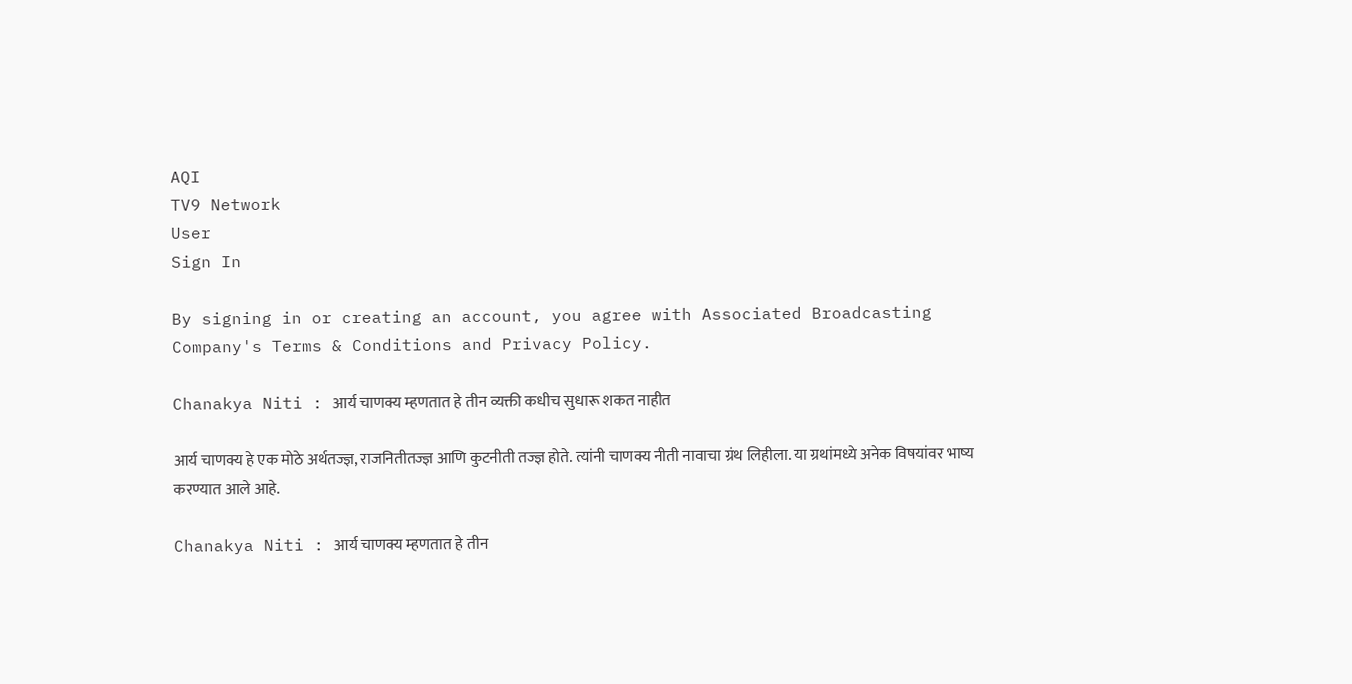AQI
TV9 Network
User
Sign In

By signing in or creating an account, you agree with Associated Broadcasting Company's Terms & Conditions and Privacy Policy.

Chanakya Niti : आर्य चाणक्य म्हणतात हे तीन व्यक्ती कधीच सुधारू शकत नाहीत

आर्य चाणक्य हे एक मोठे अर्थतज्ज्ञ, राजनितीतज्ज्ञ आणि कुटनीती तज्ज्ञ होते. त्यांनी चाणक्य नीती नावाचा ग्रंथ लिहीला. या ग्रथांमध्ये अनेक विषयांवर भाष्य करण्यात आले आहे.

Chanakya Niti : आर्य चाणक्य म्हणतात हे तीन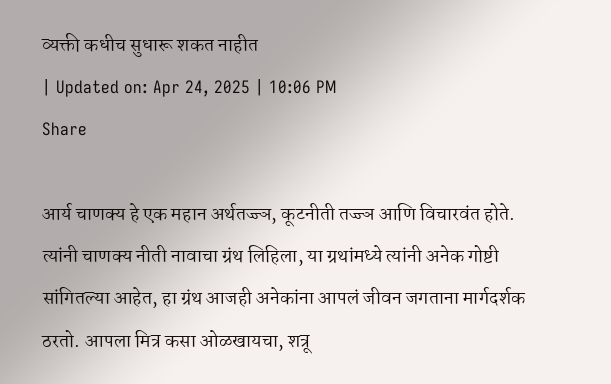व्यक्ती कधीच सुधारू शकत नाहीत
| Updated on: Apr 24, 2025 | 10:06 PM
Share

आर्य चाणक्य हे एक महान अर्थतज्ज्ञ, कूटनीती तज्ज्ञ आणि विचारवंत होते. त्यांनी चाणक्य नीती नावाचा ग्रंथ लिहिला, या ग्रथांमध्ये त्यांनी अनेक गोष्टी सांगितल्या आहेत, हा ग्रंथ आजही अनेकांना आपलं जीवन जगताना मार्गदर्शक ठरतो. आपला मित्र कसा ओळखायचा, शत्रू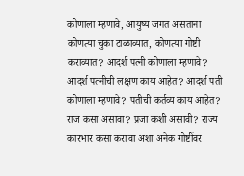कोणाला म्हणावे, आयुष्य जगत असताना कोणत्या चुका टाळाव्यात, कोणत्या गोष्टी कराव्यात? आदर्श पत्नी कोणाला म्हणावे? आदर्श पत्नीची लक्षण काय आहेत? आदर्श पती कोणाला म्हणावे? पतीची कर्तव्य काय आहेत? राज कसा असावा? प्रजा कशी असावी? राज्य कारभार कसा करावा अशा अनेक गोष्टींवर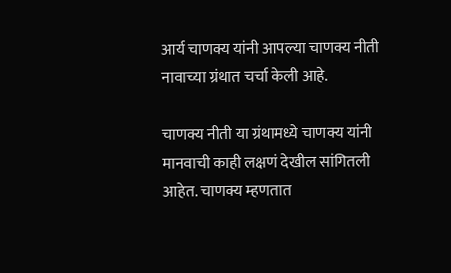आर्य चाणक्य यांनी आपल्या चाणक्य नीती नावाच्या ग्रंथात चर्चा केली आहे.

चाणक्य नीती या ग्रंथामध्ये चाणक्य यांनी मानवाची काही लक्षणं देखील सांगितली आहेत. चाणक्य म्हणतात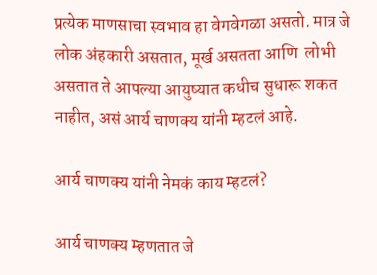प्रत्येक माणसाचा स्वभाव हा वेगवेगळा असतो. मात्र जे लोक अंहकारी असतात, मूर्ख असतता आणि  लोभी असतात ते आपल्या आयुष्यात कधीच सुधारू शकत नाहीत, असं आर्य चाणक्य यांनी म्हटलं आहे.

आर्य चाणक्य यांनी नेमकं काय म्हटलं?

आर्य चाणक्य म्हणतात जे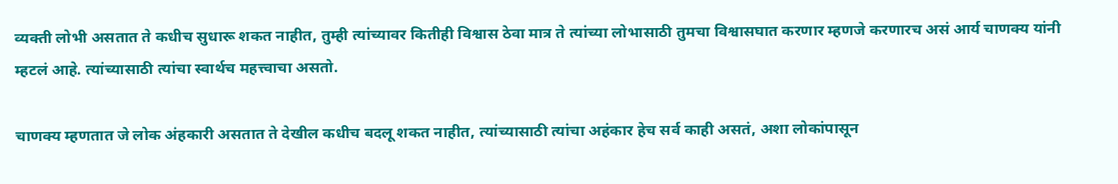व्यक्ती लोभी असतात ते कधीच सुधारू शकत नाहीत, तुम्ही त्यांच्यावर कितीही विश्वास ठेवा मात्र ते त्यांच्या लोभासाठी तुमचा विश्वासघात करणार म्हणजे करणारच असं आर्य चाणक्य यांनी म्हटलं आहे. त्यांच्यासाठी त्यांचा स्वार्थच महत्त्वाचा असतो.

चाणक्य म्हणतात जे लोक अंहकारी असतात ते देखील कधीच बदलू शकत नाहीत, त्यांच्यासाठी त्यांचा अहंकार हेच सर्व काही असतं, अशा लोकांपासून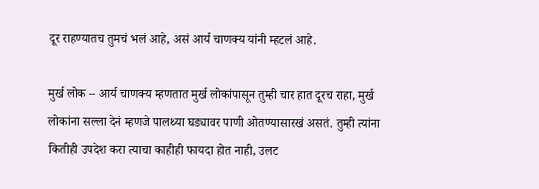दूर राहण्यातच तुमचं भलं आहे, असं आर्य चाणक्य यांनी म्हटलं आहे.

मुर्ख लोक – आर्य चाणक्य म्हणतात मुर्ख लोकांपासून तुम्ही चार हात दूरच राहा, मुर्ख लोकांना सल्ला देनं म्हणजे पालथ्या घड्यावर पाणी ओतण्यासारखं असतं. तुम्ही त्यांना कितीही उपदेश करा त्याचा काहीही फायदा होत नाही, उलट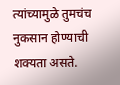त्यांच्यामुळे तुमचंच नुकसान होण्याची शक्यता असते.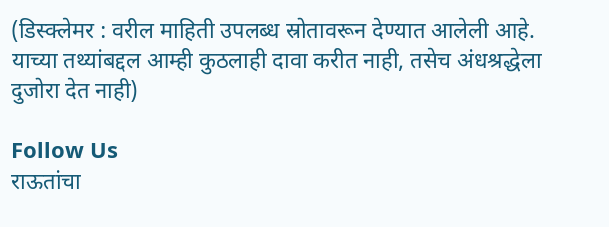(डिस्क्लेमर : वरील माहिती उपलब्ध स्रोतावरून देण्यात आलेली आहे. याच्या तथ्यांबद्दल आम्ही कुठलाही दावा करीत नाही, तसेच अंधश्रद्धेला दुजोरा देत नाही)

Follow Us
राऊतांचा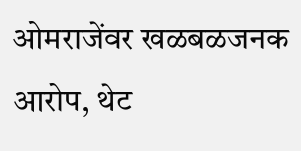ओमराजेंवर खळबळजनक आरोप, थेट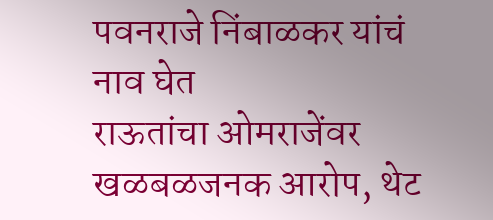पवनराजे निंबाळकर यांचं नाव घेत
राऊतांचा ओमराजेंवर खळबळजनक आरोप, थेट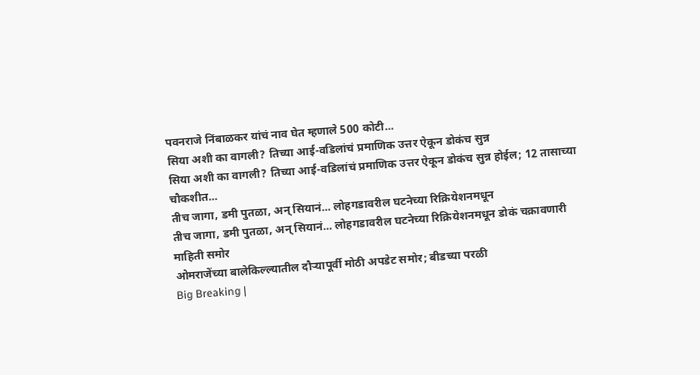पवनराजे निंबाळकर यांचं नाव घेत म्हणाले 500 कोटी...
सिया अशी का वागली? तिच्या आई-वडिलांचं प्रमाणिक उत्तर ऐकून डोकंच सुन्न
सिया अशी का वागली? तिच्या आई-वडिलांचं प्रमाणिक उत्तर ऐकून डोकंच सुन्न होईल; 12 तासाच्या चौकशीत...
तीच जागा, डमी पुतळा, अन् सियानं... लोहगडावरील घटनेच्या रिक्रियेशनमधून
तीच जागा, डमी पुतळा, अन् सियानं... लोहगडावरील घटनेच्या रिक्रियेशनमधून डोकं चक्रावणारी माहिती समोर
ओमराजेंच्या बालेकिल्ल्यातील दौऱ्यापूर्वी मोठी अपडेट समोर; बीडच्या परळी
Big Breaking |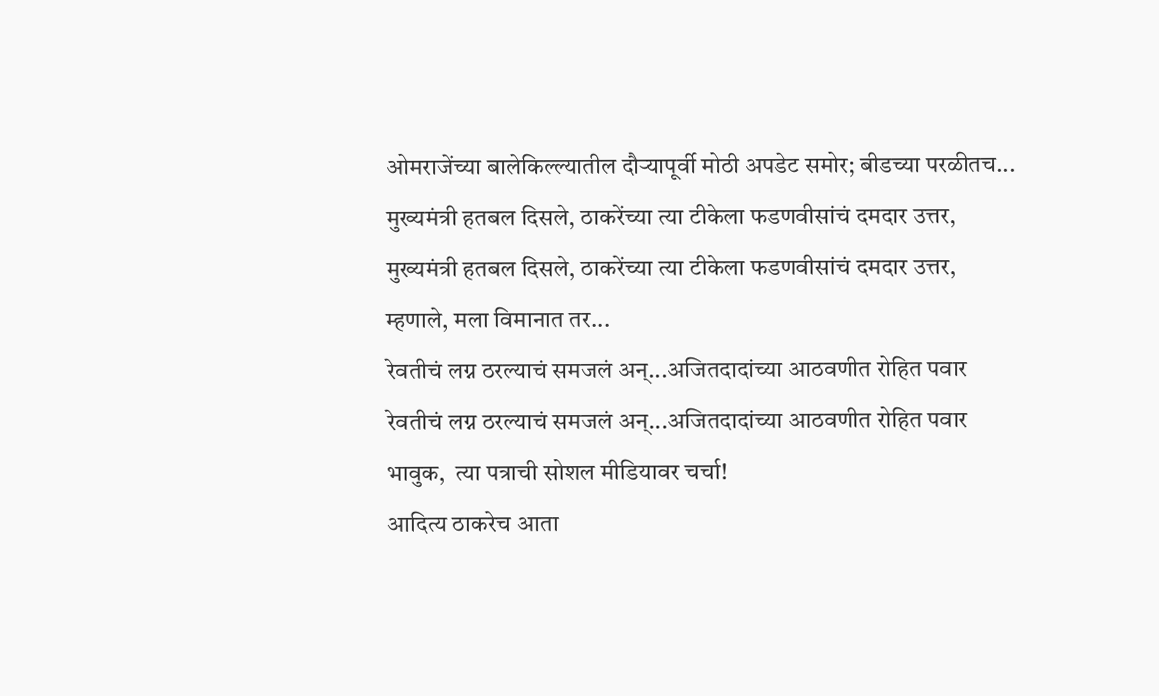ओमराजेंच्या बालेकिल्ल्यातील दौऱ्यापूर्वी मोठी अपडेट समोर; बीडच्या परळीतच...
मुख्यमंत्री हतबल दिसले, ठाकरेंच्या त्या टीकेला फडणवीसांचं दमदार उत्तर,
मुख्यमंत्री हतबल दिसले, ठाकरेंच्या त्या टीकेला फडणवीसांचं दमदार उत्तर, म्हणाले, मला विमानात तर...
रेवतीचं लग्न ठरल्याचं समजलं अन्...अजितदादांच्या आठवणीत रोहित पवार
रेवतीचं लग्न ठरल्याचं समजलं अन्...अजितदादांच्या आठवणीत रोहित पवार भावुक,  त्या पत्राची सोशल मीडियावर चर्चा!
आदित्य ठाकरेच आता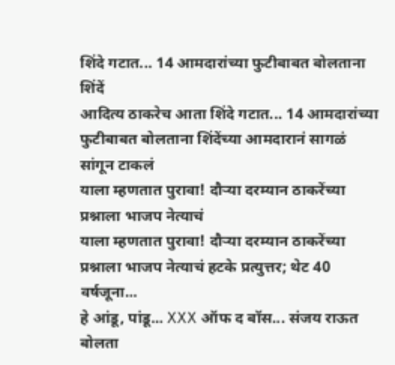शिंदे गटात... 14 आमदारांच्या फुटीबाबत बोलताना शिंदें
आदित्य ठाकरेच आता शिंदे गटात... 14 आमदारांच्या फुटीबाबत बोलताना शिंदेंच्या आमदारानं सागळं सांगून टाकलं
याला म्हणतात पुरावा! दौऱ्या दरम्यान ठाकरेंच्या प्रश्नाला भाजप नेत्याचं
याला म्हणतात पुरावा! दौऱ्या दरम्यान ठाकरेंच्या प्रश्नाला भाजप नेत्याचं हटके प्रत्युत्तर; थेट 40 वर्षजूना...
हे आंडू, पांडू... XXX ऑफ द बॉस... संजय राऊत बोलता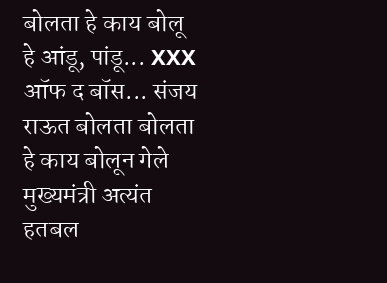बोलता हे काय बोलू
हे आंडू, पांडू... XXX ऑफ द बॉस... संजय राऊत बोलता बोलता हे काय बोलून गेले
मुख्यमंत्री अत्यंत हतबल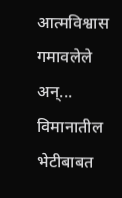आत्मविश्वास गमावलेले अन्... विमानातील भेटीबाबत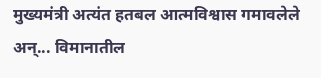मुख्यमंत्री अत्यंत हतबल आत्मविश्वास गमावलेले अन्... विमानातील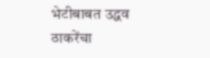भेटीबाबत उद्धव ठाकरेंचा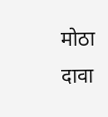मोठा दावा